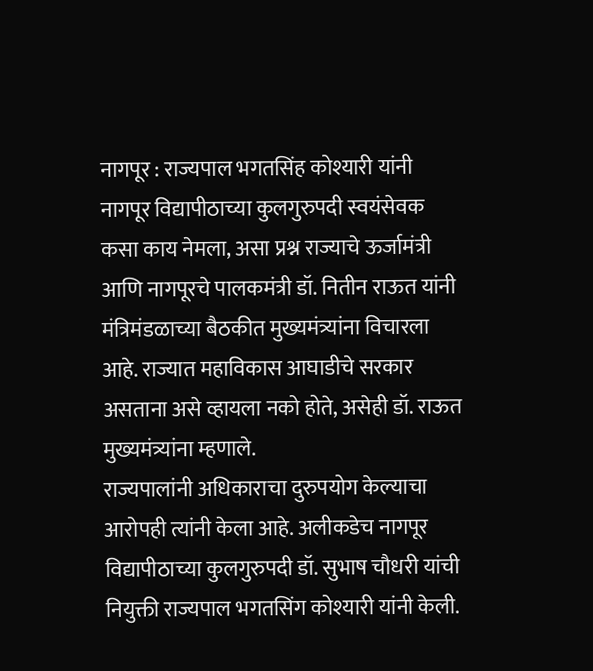नागपूर : राज्यपाल भगतसिंह कोश्यारी यांनी नागपूर विद्यापीठाच्या कुलगुरुपदी स्वयंसेवक कसा काय नेमला, असा प्रश्न राज्याचे ऊर्जामंत्री आणि नागपूरचे पालकमंत्री डॉ. नितीन राऊत यांनी मंत्रिमंडळाच्या बैठकीत मुख्यमंत्र्यांना विचारला आहे. राज्यात महाविकास आघाडीचे सरकार असताना असे व्हायला नको होते, असेही डॉ. राऊत मुख्यमंत्र्यांना म्हणाले.
राज्यपालांनी अधिकाराचा दुरुपयोग केल्याचा आरोपही त्यांनी केला आहे. अलीकडेच नागपूर विद्यापीठाच्या कुलगुरुपदी डॉ. सुभाष चौधरी यांची नियुक्ती राज्यपाल भगतसिंग कोश्यारी यांनी केली.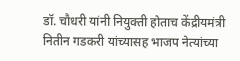डॉ. चौधरी यांनी नियुक्ती होताच केंद्रीयमंत्री नितीन गडकरी यांच्यासह भाजप नेत्यांच्या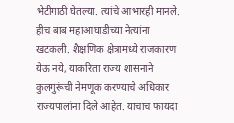भेटीगाठी घेतल्या. त्यांचे आभारही मानले. हीच बाब महाआघाडीच्या नेत्यांना खटकली. शैक्षणिक क्षेत्रामध्ये राजकारण येऊ नये, याकरिता राज्य शासनाने कुलगुरूंची नेमणूक करण्याचे अधिकार राज्यपालांना दिले आहेत. याचाच फायदा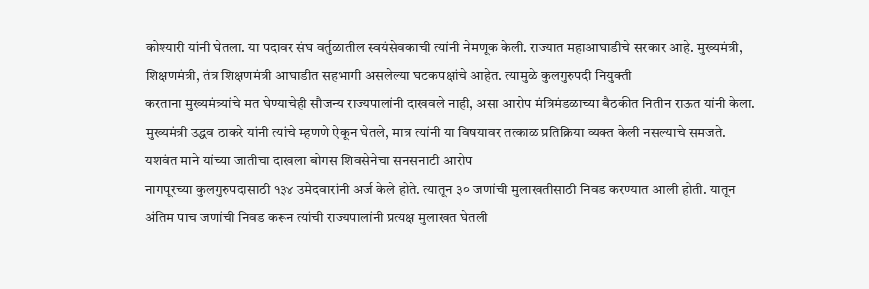कोश्यारी यांनी घेतला. या पदावर संघ वर्तुळातील स्वयंसेवकाची त्यांनी नेमणूक केली. राज्यात महाआघाडीचे सरकार आहे. मुख्यमंत्री, शिक्षणमंत्री, तंत्र शिक्षणमंत्री आघाडीत सहभागी असलेल्या घटकपक्षांचे आहेत. त्यामुळे कुलगुरुपदी नियुक्ती
करताना मुख्यमंत्र्यांचे मत घेण्याचेही सौजन्य राज्यपालांनी दाखवले नाही, असा आरोप मंत्रिमंडळाच्या बैठकीत नितीन राऊत यांनी केला. मुख्यमंत्री उद्धव ठाकरे यांनी त्यांचे म्हणणे ऐकून घेतले, मात्र त्यांनी या विषयावर तत्काळ प्रतिक्रिया व्यक्त केली नसल्याचे समजते.
यशवंत माने यांच्या जातीचा दाखला बोगस शिवसेनेचा सनसनाटी आरोप
नागपूरच्या कुलगुरुपदासाठी १३४ उमेदवारांनी अर्ज केले होते. त्यातून ३० जणांची मुलाखतीसाठी निवड करण्यात आली होती. यातून अंतिम पाच जणांची निवड करून त्यांची राज्यपालांनी प्रत्यक्ष मुलाखत घेतली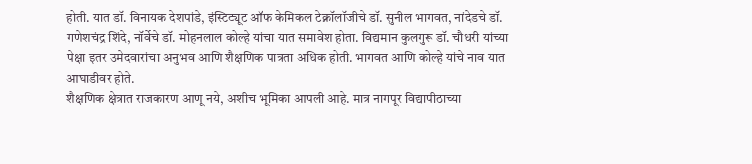होती. यात डॉ. विनायक देशपांडे, इंस्टिट्यूट ऑफ केमिकल टेक्नॉलॉजीचे डॉ. सुनील भागवत, नांदेडचे डॉ. गणेशचंद्र शिंदे, नॉर्वेचे डॉ. मोहनलाल कोल्हे यांचा यात समावेश होता. विद्यमान कुलगुरू डॉ. चौधरी यांच्या पेक्षा इतर उमेदवारांचा अनुभव आणि शैक्षणिक पात्रता अधिक होती. भागवत आणि कोल्हे यांचे नाव यात आघाडीवर होते.
शैक्षणिक क्षेत्रात राजकारण आणू नये, अशीच भूमिका आपली आहे. मात्र नागपूर विद्यापीठाच्या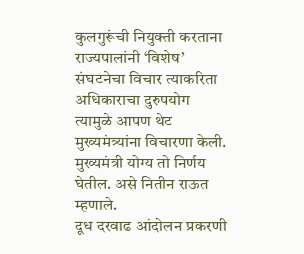कुलगुरूंची नियुक्ती करताना राज्यपालांनी ‘विशेष’ संघटनेचा विचार त्याकरिता अधिकाराचा दुरुपयोग त्यामुळे आपण थेट मुख्यमंत्र्यांना विचारणा केली. मुख्यमंत्री योग्य तो निर्णय घेतील. असे नितीन राऊत म्हणाले.
दूध दरवाढ आंदोलन प्रकरणी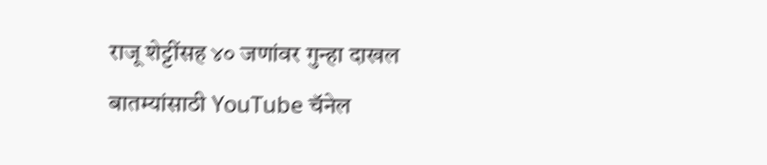राजू शेट्टींसह ४० जणांवर गुन्हा दाखल
बातम्यांसाठी YouTube चॅनेल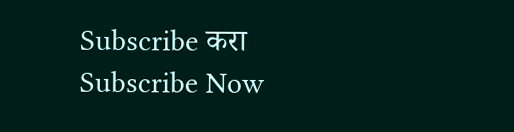Subscribe करा
Subscribe Now